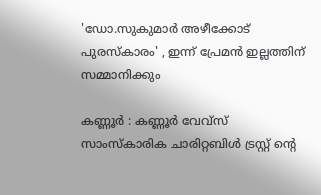'ഡോ.സുകുമാർ അഴീക്കോട് പുരസ്കാരം' , ഇന്ന് പ്രേമൻ ഇല്ലത്തിന് സമ്മാനിക്കും

കണ്ണൂർ : കണ്ണൂർ വേവ്സ് സാംസ്കാരിക ചാരിറ്റബിൾ ട്രസ്റ്റ് ന്റെ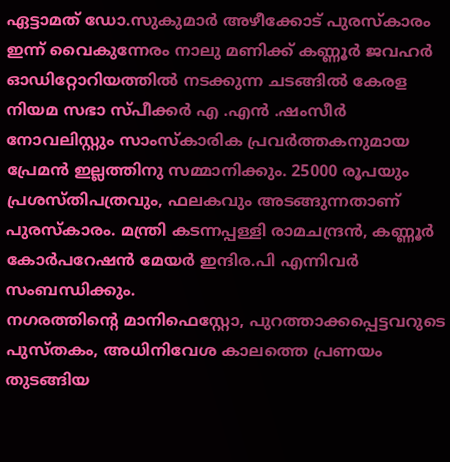ഏട്ടാമത് ഡോ.സുകുമാർ അഴീക്കോട് പുരസ്കാരം ഇന്ന് വൈകുന്നേരം നാലു മണിക്ക് കണ്ണൂർ ജവഹർ ഓഡിറ്റോറിയത്തിൽ നടക്കുന്ന ചടങ്ങിൽ കേരള നിയമ സഭാ സ്പീക്കർ എ .എൻ .ഷംസീർ നോവലിസ്റ്റും സാംസ്കാരിക പ്രവർത്തകനുമായ പ്രേമൻ ഇല്ലത്തിനു സമ്മാനിക്കും. 25000 രൂപയും പ്രശസ്തിപത്രവും, ഫലകവും അടങ്ങുന്നതാണ് പുരസ്കാരം. മന്ത്രി കടന്നപ്പള്ളി രാമചന്ദ്രൻ, കണ്ണൂർ കോർപറേഷൻ മേയർ ഇന്ദിര.പി എന്നിവർ സംബന്ധിക്കും.
നഗരത്തിന്റെ മാനിഫെസ്റ്റോ, പുറത്താക്കപ്പെട്ടവറുടെ പുസ്തകം, അധിനിവേശ കാലത്തെ പ്രണയം തുടങ്ങിയ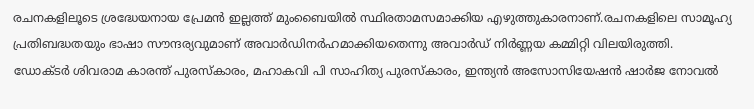രചനകളിലൂടെ ശ്രദ്ധേയനായ പ്രേമൻ ഇല്ലത്ത് മുംബൈയിൽ സ്ഥിരതാമസമാക്കിയ എഴുത്തുകാരനാണ്.രചനകളിലെ സാമൂഹ്യ പ്രതിബദ്ധതയും ഭാഷാ സൗന്ദര്യവുമാണ് അവാർഡിനർഹമാക്കിയതെന്നു അവാർഡ് നിർണ്ണയ കമ്മിറ്റി വിലയിരുത്തി.
ഡോക്ടർ ശിവരാമ കാരന്ത് പുരസ്കാരം, മഹാകവി പി സാഹിത്യ പുരസ്കാരം, ഇന്ത്യൻ അസോസിയേഷൻ ഷാർജ നോവൽ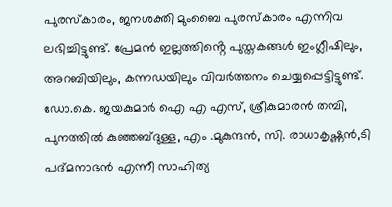പുരസ്കാരം, ജനശക്തി മുംബൈ പുരസ്കാരം എന്നിവ ലഭിച്ചിട്ടുണ്ട്. പ്രേമൻ ഇല്ലത്തിൻ്റെ പുസ്തകങ്ങൾ ഇംഗ്ലീഷിലും, അറബിയിലും, കന്നഡയിലും വിവർത്തനം ചെയ്യപ്പെട്ടിട്ടുണ്ട്. ഡോ.കെ. ജയകുമാർ ഐ എ എസ്, ശ്രീകുമാരൻ തമ്പി, പുനത്തിൽ കുഞ്ഞബ്ദുള്ള, എം .മുകുന്ദൻ, സി. രാധാകൃഷ്ണൻ,ടി പദ്മനാഭൻ എന്നീ സാഹിത്യ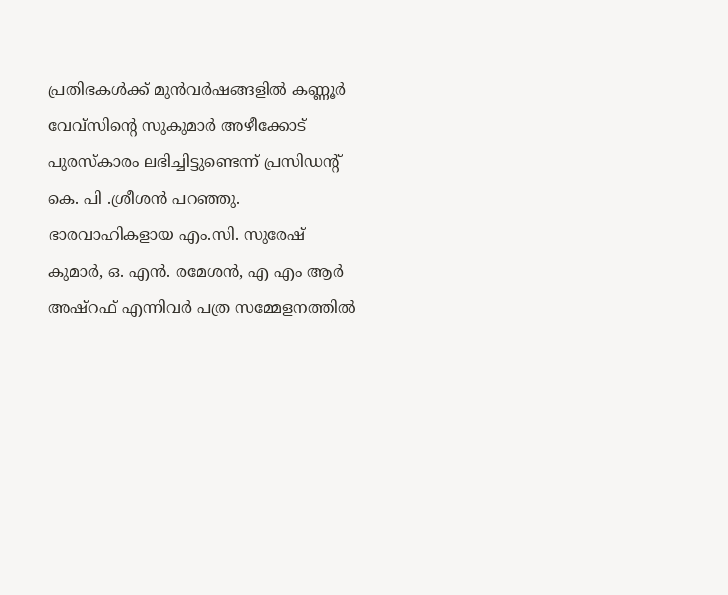പ്രതിഭകൾക്ക് മുൻവർഷങ്ങളിൽ കണ്ണൂർ വേവ്സിൻ്റെ സുകുമാർ അഴീക്കോട് പുരസ്കാരം ലഭിച്ചിട്ടുണ്ടെന്ന് പ്രസിഡന്റ് കെ. പി .ശ്രീശൻ പറഞ്ഞു. ഭാരവാഹികളായ എം.സി. സുരേഷ് കുമാർ, ഒ. എൻ. രമേശൻ, എ എം ആർ അഷ്റഫ് എന്നിവർ പത്ര സമ്മേളനത്തിൽ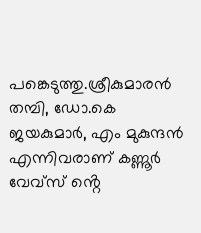പങ്കെടുത്തു.ശ്രീകുമാരൻ തമ്പി, ഡോ.കെ ജയകുമാർ, എം മുകുന്ദൻ എന്നിവരാണ് കണ്ണൂർ വേവ്സ് ൻ്റെ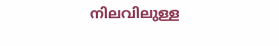നിലവിലുള്ള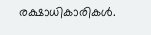രക്ഷാധികാരികൾ.